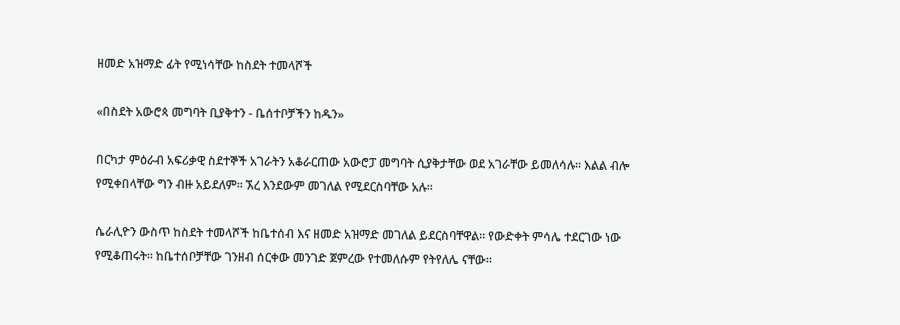ዘመድ አዝማድ ፊት የሚነሳቸው ከስደት ተመላሾች

«በስደት አውሮጳ መግባት ቢያቅተን - ቤሰተቦቻችን ከዱን»

በርካታ ምዕራብ አፍሪቃዊ ስደተኞች አገራትን አቆራርጠው አውሮፓ መግባት ሲያቅታቸው ወደ አገራቸው ይመለሳሉ። እልል ብሎ የሚቀበላቸው ግን ብዙ አይደለም። ኧረ እንደውም መገለል የሚደርስባቸው አሉ።

ሴራሊዮን ውስጥ ከስደት ተመላሾች ከቤተሰብ እና ዘመድ አዝማድ መገለል ይደርስባቸዋል። የውድቀት ምሳሌ ተደርገው ነው የሚቆጠሩት። ከቤተሰቦቻቸው ገንዘብ ሰርቀው መንገድ ጀምረው የተመለሱም የትየለሌ ናቸው።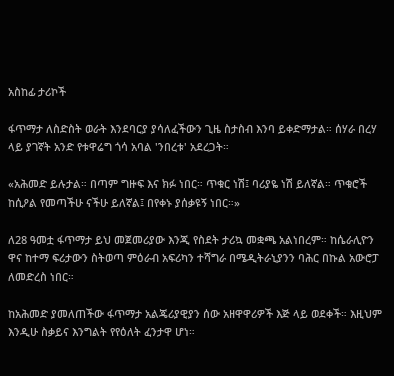አስከፊ ታሪኮች

ፋጥማታ ለስድስት ወራት እንደባርያ ያሳለፈችውን ጊዜ ስታስብ እንባ ይቀድማታል። ሰሃራ በረሃ ላይ ያገኛት አንድ የቱዋሬግ ጎሳ አባል 'ንበረቱ' አደረጋት።

«አሕመድ ይሉታል። በጣም ግዙፍ እና ክፉ ነበር። ጥቁር ነሽ፤ ባሪያዬ ነሽ ይለኛል። ጥቁሮች ከሲዖል የመጣችሁ ናችሁ ይለኛል፤ በየቀኑ ያሰቃዩኝ ነበር።»

ለ28 ዓመቷ ፋጥማታ ይህ መጀመሪያው እንጂ የስደት ታሪኳ መቋጫ አልነበረም። ከሴራሊዮን ዋና ከተማ ፍሪታውን ስትወጣ ምዕራብ አፍሪካን ተሻግራ በሜዲትራኒያንን ባሕር በኩል አውሮፓ ለመድረስ ነበር።

ከአሕመድ ያመለጠችው ፋጥማታ አልጄሪያዊያን ሰው አዘዋዋሪዎች እጅ ላይ ወደቀች። እዚህም እንዲሁ ስቃይና እንግልት የየዕለት ፈንታዋ ሆነ።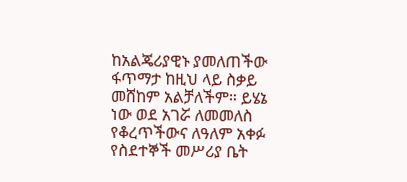ከአልጄሪያዊኑ ያመለጠችው ፋጥማታ ከዚህ ላይ ስቃይ መሸከም አልቻለችም። ይሄኔ ነው ወደ አገሯ ለመመለስ የቆረጥችውና ለዓለም አቀፉ የስደተኞች መሥሪያ ቤት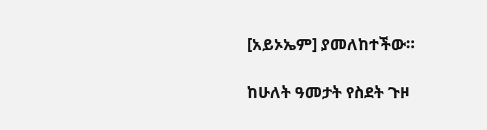[አይኦኤም] ያመለከተችው።

ከሁለት ዓመታት የስደት ጉዞ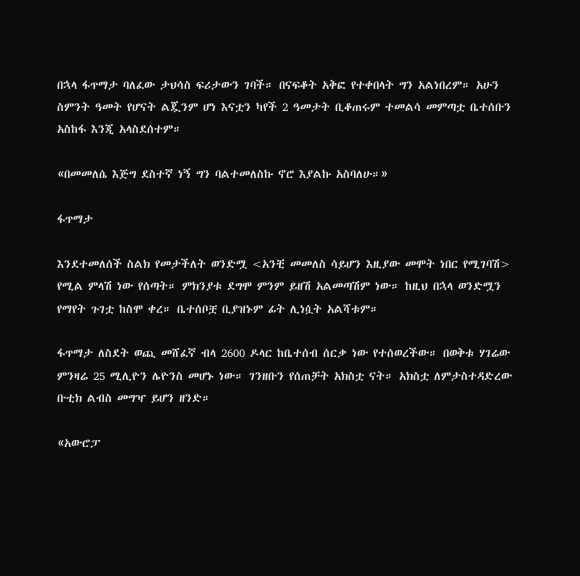በኋላ ፋጥማታ ባለፈው ታህሳስ ፍሪታውን ገባች። በናፍቆት አቅፎ የተቀበላት ግን አልነበረም። አሁን ስምንት ዓመት የሆናት ልጇንም ሆነ እናቷን ካየች 2 ዓመታት ቢቆጠሩም ተመልሳ መምጣቷ ቤተሰቡን አስከፋ እንጂ አላስደሰተም።

«በመመለሴ እጅግ ደስተኛ ነኝ ግን ባልተመለስኩ ኖሮ እያልኩ አስባለሁ።»

ፋጥማታ

እንደተመለሰች ስልክ የመታችለት ወንድሟ <አንቺ መመለስ ሳይሆን እዚያው መሞት ነበር የሚገባሽ> የሚል ምላሽ ነው የሰጣት። ምክንያቱ ደግሞ ምንም ይዘሽ አልመጣሽም ነው። ከዚህ በኋላ ወንድሟን የማየት ጉገቷ ከስሞ ቀረ። ቤተሰቦቿ ቢያዝኑም ፊት ሊነሷት አልሻቱም።

ፋጥማታ ለስደት ወጪ መሸፈኛ ብላ 2600 ዶላር ከቤተሰብ ሰርቃ ነው የተሰወረችው። በወቅቱ ሃገሬው ምንዛሬ 25 ሚሊዮን ሌዮንስ መሆኑ ነው። ገንዘቡን የሰጠቻት አክስቷ ናት። አክስቷ ለምታስተዳድረው ቡቲክ ልብስ መግዣ ይሆን ዘንድ።

«አውሮፓ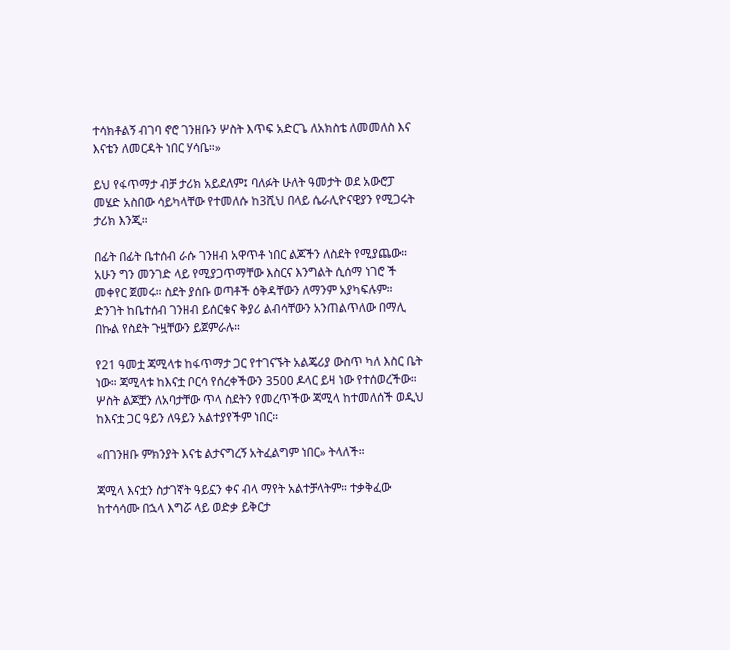ተሳክቶልኝ ብገባ ኖሮ ገንዘቡን ሦስት እጥፍ አድርጌ ለአክስቴ ለመመለስ እና እናቴን ለመርዳት ነበር ሃሳቤ።»

ይህ የፋጥማታ ብቻ ታሪክ አይደለም፤ ባለፉት ሁለት ዓመታት ወደ አውሮፓ መሄድ አስበው ሳይካላቸው የተመለሱ ከ3ሺህ በላይ ሴራሊዮናዊያን የሚጋሩት ታሪክ እንጂ።

በፊት በፊት ቤተሰብ ራሱ ገንዘብ አዋጥቶ ነበር ልጆችን ለስደት የሚያጨው። አሁን ግን መንገድ ላይ የሚያጋጥማቸው እስርና እንግልት ሲሰማ ነገሮ ች መቀየር ጀመሩ። ስደት ያሰቡ ወጣቶች ዕቅዳቸውን ለማንም አያካፍሉም። ድንገት ከቤተሰብ ገንዘብ ይሰርቁና ቅያሪ ልብሳቸውን አንጠልጥለው በማሊ በኩል የስደት ጉዟቸውን ይጀምራሉ።

የ21 ዓመቷ ጃሚላቱ ከፋጥማታ ጋር የተገናኙት አልጄሪያ ውስጥ ካለ እስር ቤት ነው። ጃሚላቱ ከእናቷ ቦርሳ የሰረቀችውን 3500 ዶላር ይዛ ነው የተሰወረችው። ሦስት ልጆቿን ለአባታቸው ጥላ ስደትን የመረጥችው ጃሚላ ከተመለሰች ወዲህ ከእናቷ ጋር ዓይን ለዓይን አልተያየችም ነበር።

«በገንዘቡ ምክንያት እናቴ ልታናግረኝ አትፈልግም ነበር» ትላለች።

ጃሚላ እናቷን ስታገኛት ዓይኗን ቀና ብላ ማየት አልተቻላትም። ተቃቅፈው ከተሳሳሙ በኋላ እግሯ ላይ ወድቃ ይቅርታ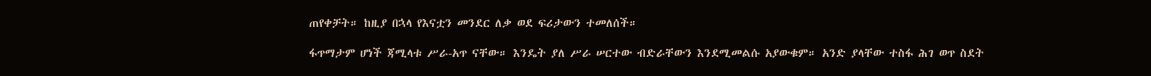ጠየቀቻት። ከዚያ በኋላ የእናቷን መንደር ለቃ ወደ ፍሪታውን ተመለሰች።

ፋጥማታም ሆነች ጃሚላቱ ሥራ-አጥ ናቸው። እንዴት ያለ ሥራ ሠርተው ብድራቸውን እንደሚመልሱ አያውቁም። አንድ ያላቸው ተስፋ ሕገ ወጥ ስደት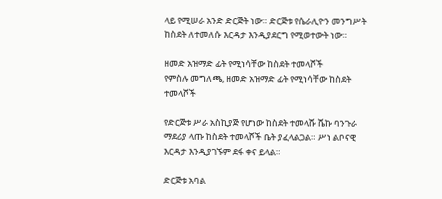ላይ የሚሠራ አንድ ድርጅት ነው። ድርጅቱ የሴራሊዮን መንግሥት ከስደት ለተመለሱ እርዳታ እንዲያደርግ የሚወተውት ነው።

ዘመድ አዝማድ ፊት የሚነሳቸው ከስደት ተመላሾች
የምስሉ መግለጫ, ዘመድ አዝማድ ፊት የሚነሳቸው ከስደት ተመላሾች

የድርጅቱ ሥራ አስኪያጅ የሆነው ከስደት ተመላሹ ሼኩ ባንጉራ ማደሪያ ላጡ ከስደት ተመላሾች ቤት ያፈላልጋል። ሥነ ልቦናዊ እርዳታ እንዲያገኙም ደፋ ቀና ይላል።

ድርጅቱ አባል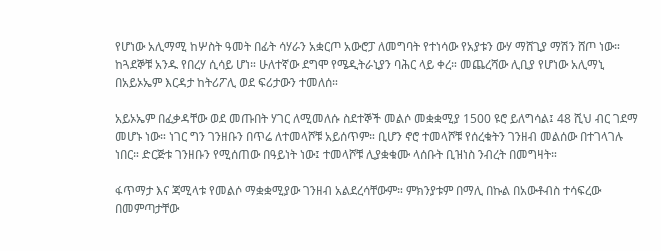የሆነው አሊማሚ ከሦስት ዓመት በፊት ሳሃራን አቋርጦ አውሮፓ ለመግባት የተነሳው የአያቱን ውሃ ማሸጊያ ማሽን ሸጦ ነው። ከጓደኞቹ አንዱ የበረሃ ሲሳይ ሆነ። ሁለተኛው ደግሞ የሜዲትራኒያን ባሕር ላይ ቀረ። መጨረሻው ሊቢያ የሆነው አሊማኒ በአይኦኤም እርዳታ ከትሪፖሊ ወደ ፍሪታውን ተመለሰ።

አይኦኤም በፈቃዳቸው ወደ መጡበት ሃገር ለሚመለሱ ስደተኞች መልሶ መቋቋሚያ 1500 ዩሮ ይለግሳል፤ 48 ሺህ ብር ገደማ መሆኑ ነው። ነገር ግን ገንዘቡን በጥሬ ለተመላሾቹ አይሰጥም። ቢሆን ኖሮ ተመላሾቹ የሰረቁትን ገንዘብ መልሰው በተገላገሉ ነበር። ድርጅቱ ገንዘቡን የሚሰጠው በዓይነት ነው፤ ተመላሾቹ ሊያቋቁሙ ላሰቡት ቢዝነስ ንብረት በመግዛት።

ፋጥማታ እና ጃሚላቱ የመልሶ ማቋቋሚያው ገንዘብ አልደረሳቸውም። ምክንያቱም በማሊ በኩል በአውቶብስ ተሳፍረው በመምጣታቸው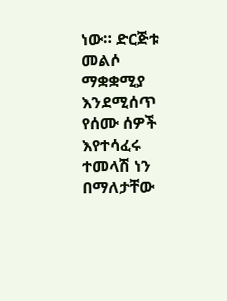ነው። ድርጅቱ መልሶ ማቋቋሚያ እንደሚሰጥ የሰሙ ሰዎች እየተሳፈሩ ተመላሽ ነን በማለታቸው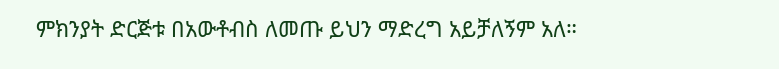ምክንያት ድርጅቱ በአውቶብስ ለመጡ ይህን ማድረግ አይቻለኝም አለ።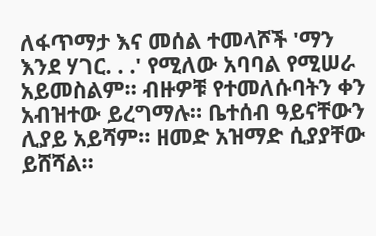ለፋጥማታ እና መሰል ተመላሾች 'ማን እንደ ሃገር. . .' የሚለው አባባል የሚሠራ አይመስልም። ብዙዎቹ የተመለሱባትን ቀን አብዝተው ይረግማሉ። ቤተሰብ ዓይናቸውን ሊያይ አይሻም። ዘመድ አዝማድ ሲያያቸው ይሸሻል።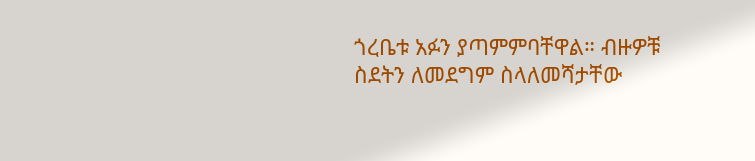ጎረቤቱ አፉን ያጣምምባቸዋል። ብዙዎቹ ስደትን ለመደግም ስላለመሻታቸው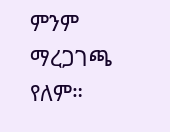ምንም ማረጋገጫ የለም።